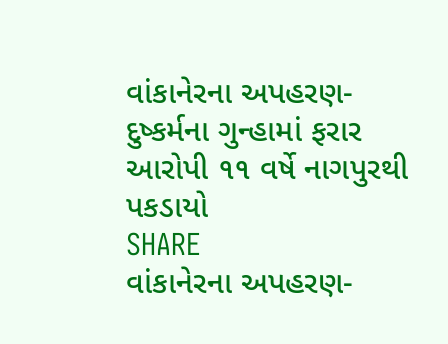વાંકાનેરના અપહરણ-દુષ્કર્મના ગુન્હામાં ફરાર આરોપી ૧૧ વર્ષે નાગપુરથી પકડાયો
SHARE
વાંકાનેરના અપહરણ-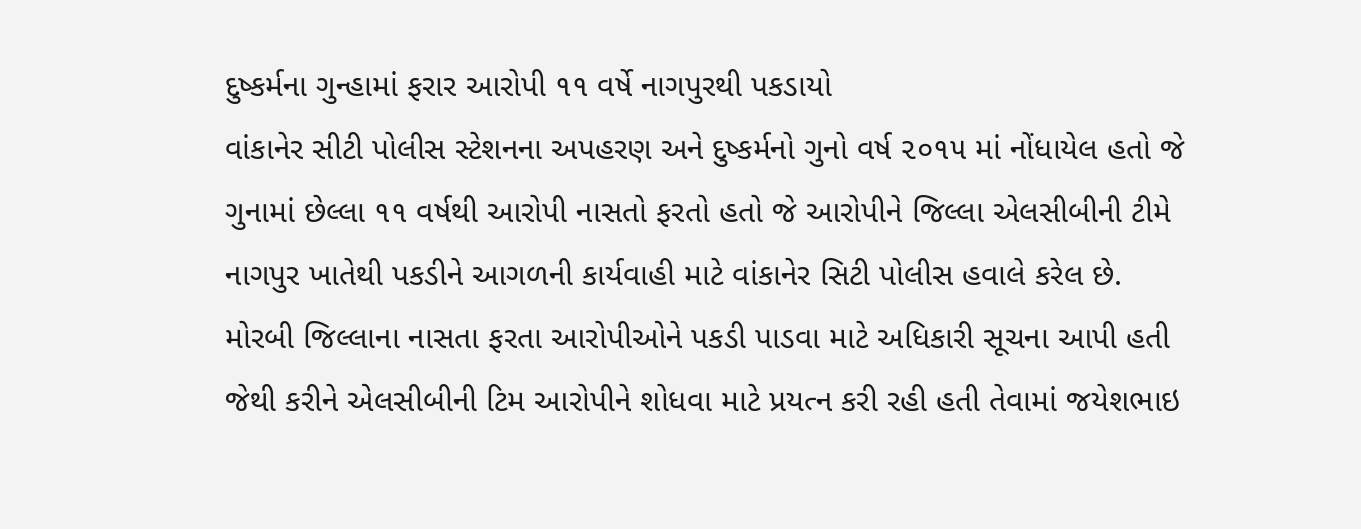દુષ્કર્મના ગુન્હામાં ફરાર આરોપી ૧૧ વર્ષે નાગપુરથી પકડાયો
વાંકાનેર સીટી પોલીસ સ્ટેશનના અપહરણ અને દુષ્કર્મનો ગુનો વર્ષ ૨૦૧૫ માં નોંધાયેલ હતો જે ગુનામાં છેલ્લા ૧૧ વર્ષથી આરોપી નાસતો ફરતો હતો જે આરોપીને જિલ્લા એલસીબીની ટીમે નાગપુર ખાતેથી પકડીને આગળની કાર્યવાહી માટે વાંકાનેર સિટી પોલીસ હવાલે કરેલ છે.
મોરબી જિલ્લાના નાસતા ફરતા આરોપીઓને પકડી પાડવા માટે અધિકારી સૂચના આપી હતી જેથી કરીને એલસીબીની ટિમ આરોપીને શોધવા માટે પ્રયત્ન કરી રહી હતી તેવામાં જયેશભાઇ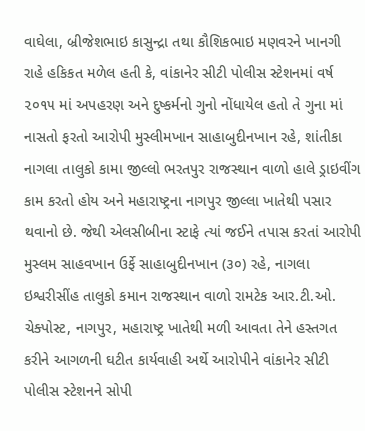વાઘેલા, બ્રીજેશભાઇ કાસુન્દ્રા તથા કૌશિકભાઇ મણવરને ખાનગી રાહે હકિકત મળેલ હતી કે, વાંકાનેર સીટી પોલીસ સ્ટેશનમાં વર્ષ ૨૦૧૫ માં અપહરણ અને દુષ્કર્મનો ગુનો નોંધાયેલ હતો તે ગુના માં નાસતો ફરતો આરોપી મુસ્લીમખાન સાહાબુદીનખાન રહે, શાંતીકા નાગલા તાલુકો કામા જીલ્લો ભરતપુર રાજસ્થાન વાળો હાલે ડ્રાઇવીંગ કામ કરતો હોય અને મહારાષ્ટ્રના નાગપુર જીલ્લા ખાતેથી પસાર થવાનો છે. જેથી એલસીબીના સ્ટાફે ત્યાં જઈને તપાસ કરતાં આરોપી મુસ્લમ સાહવખાન ઉર્ફે સાહાબુદીનખાન (૩૦) રહે, નાગલા ઇશ્વરીસીંહ તાલુકો કમાન રાજસ્થાન વાળો રામટેક આર.ટી.ઓ. ચેક્પોસ્ટ, નાગપુર, મહારાષ્ટ્ર ખાતેથી મળી આવતા તેને હસ્તગત કરીને આગળની ઘટીત કાર્યવાહી અર્થે આરોપીને વાંકાનેર સીટી પોલીસ સ્ટેશનને સોપી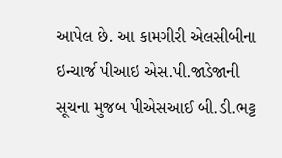આપેલ છે. આ કામગીરી એલસીબીના ઇન્ચાર્જ પીઆઇ એસ.પી.જાડેજાની સૂચના મુજબ પીએસઆઈ બી.ડી.ભટ્ટ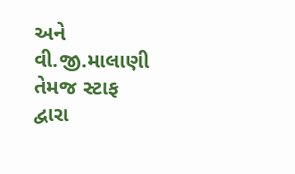અને વી.જી.માલાણી તેમજ સ્ટાફ દ્વારા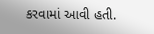કરવામાં આવી હતી.